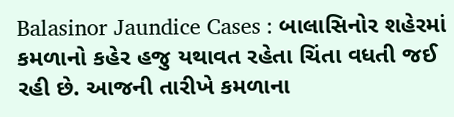Balasinor Jaundice Cases : બાલાસિનોર શહેરમાં કમળાનો કહેર હજુ યથાવત રહેતા ચિંતા વધતી જઈ રહી છે. આજની તારીખે કમળાના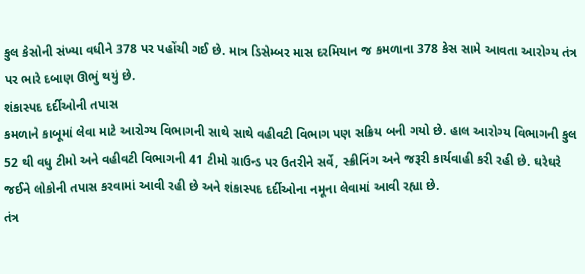કુલ કેસોની સંખ્યા વધીને 378 પર પહોંચી ગઈ છે. માત્ર ડિસેમ્બર માસ દરમિયાન જ કમળાના 378 કેસ સામે આવતા આરોગ્ય તંત્ર પર ભારે દબાણ ઊભું થયું છે.
શંકાસ્પદ દર્દીઓની તપાસ
કમળાને કાબૂમાં લેવા માટે આરોગ્ય વિભાગની સાથે સાથે વહીવટી વિભાગ પણ સક્રિય બની ગયો છે. હાલ આરોગ્ય વિભાગની કુલ 52 થી વધુ ટીમો અને વહીવટી વિભાગની 41 ટીમો ગ્રાઉન્ડ પર ઉતરીને સર્વે, સ્ક્રીનિંગ અને જરૂરી કાર્યવાહી કરી રહી છે. ઘરેઘરે જઈને લોકોની તપાસ કરવામાં આવી રહી છે અને શંકાસ્પદ દર્દીઓના નમૂના લેવામાં આવી રહ્યા છે.
તંત્ર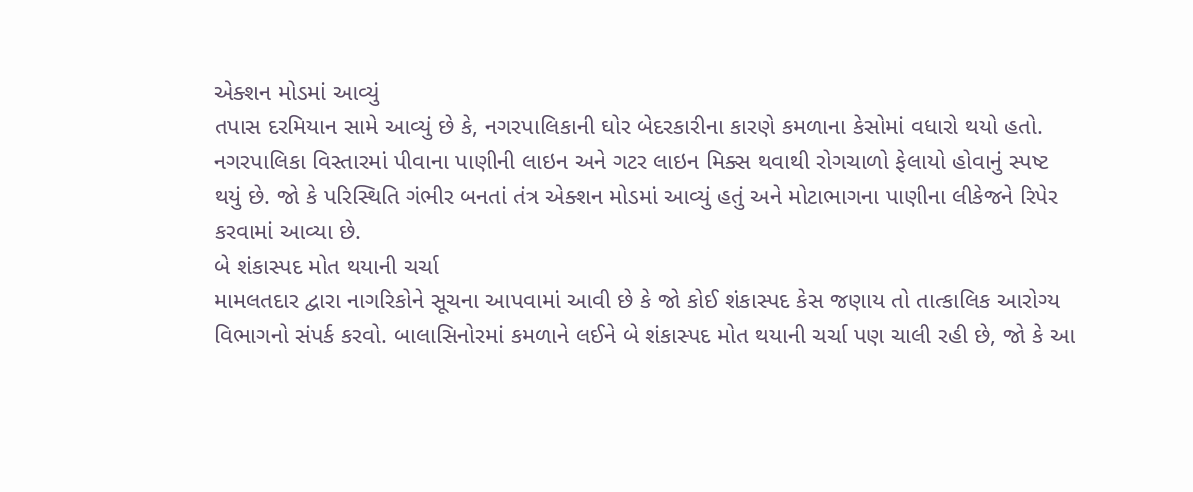એક્શન મોડમાં આવ્યું
તપાસ દરમિયાન સામે આવ્યું છે કે, નગરપાલિકાની ઘોર બેદરકારીના કારણે કમળાના કેસોમાં વધારો થયો હતો. નગરપાલિકા વિસ્તારમાં પીવાના પાણીની લાઇન અને ગટર લાઇન મિક્સ થવાથી રોગચાળો ફેલાયો હોવાનું સ્પષ્ટ થયું છે. જો કે પરિસ્થિતિ ગંભીર બનતાં તંત્ર એક્શન મોડમાં આવ્યું હતું અને મોટાભાગના પાણીના લીકેજને રિપેર કરવામાં આવ્યા છે.
બે શંકાસ્પદ મોત થયાની ચર્ચા
મામલતદાર દ્વારા નાગરિકોને સૂચના આપવામાં આવી છે કે જો કોઈ શંકાસ્પદ કેસ જણાય તો તાત્કાલિક આરોગ્ય વિભાગનો સંપર્ક કરવો. બાલાસિનોરમાં કમળાને લઈને બે શંકાસ્પદ મોત થયાની ચર્ચા પણ ચાલી રહી છે, જો કે આ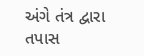અંગે તંત્ર દ્વારા તપાસ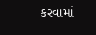કરવામાં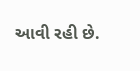આવી રહી છે.